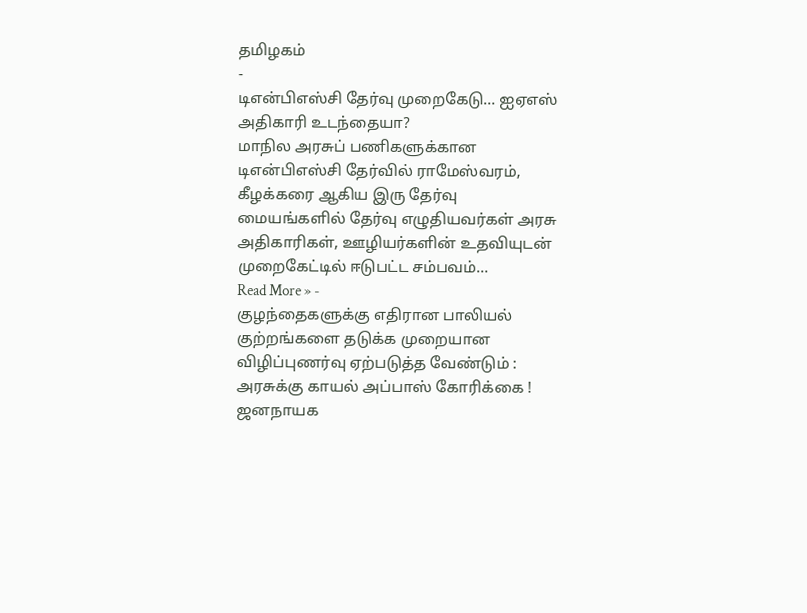தமிழகம்
-
டிஎன்பிஎஸ்சி தேர்வு முறைகேடு… ஐஏஎஸ் அதிகாரி உடந்தையா?
மாநில அரசுப் பணிகளுக்கான டிஎன்பிஎஸ்சி தேர்வில் ராமேஸ்வரம், கீழக்கரை ஆகிய இரு தேர்வு மையங்களில் தேர்வு எழுதியவர்கள் அரசு அதிகாரிகள், ஊழியர்களின் உதவியுடன் முறைகேட்டில் ஈடுபட்ட சம்பவம்…
Read More » -
குழந்தைகளுக்கு எதிரான பாலியல் குற்றங்களை தடுக்க முறையான விழிப்புணர்வு ஏற்படுத்த வேண்டும் : அரசுக்கு காயல் அப்பாஸ் கோரிக்கை !
ஜனநாயக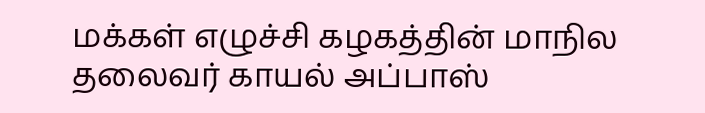மக்கள் எழுச்சி கழகத்தின் மாநில தலைவர் காயல் அப்பாஸ்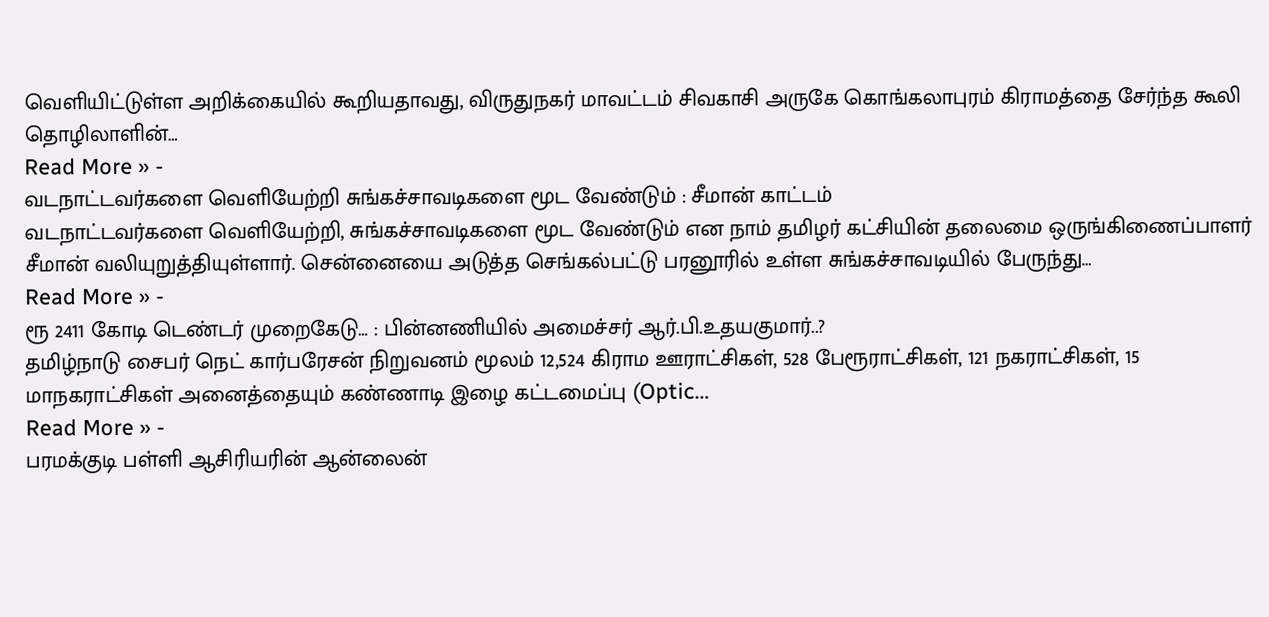வெளியிட்டுள்ள அறிக்கையில் கூறியதாவது, விருதுநகர் மாவட்டம் சிவகாசி அருகே கொங்கலாபுரம் கிராமத்தை சேர்ந்த கூலி தொழிலாளின்…
Read More » -
வடநாட்டவர்களை வெளியேற்றி சுங்கச்சாவடிகளை மூட வேண்டும் : சீமான் காட்டம்
வடநாட்டவர்களை வெளியேற்றி, சுங்கச்சாவடிகளை மூட வேண்டும் என நாம் தமிழர் கட்சியின் தலைமை ஒருங்கிணைப்பாளர் சீமான் வலியுறுத்தியுள்ளார். சென்னையை அடுத்த செங்கல்பட்டு பரனூரில் உள்ள சுங்கச்சாவடியில் பேருந்து…
Read More » -
ரூ 2411 கோடி டெண்டர் முறைகேடு… : பின்னணியில் அமைச்சர் ஆர்.பி.உதயகுமார்..?
தமிழ்நாடு சைபர் நெட் கார்பரேசன் நிறுவனம் மூலம் 12,524 கிராம ஊராட்சிகள், 528 பேரூராட்சிகள், 121 நகராட்சிகள், 15 மாநகராட்சிகள் அனைத்தையும் கண்ணாடி இழை கட்டமைப்பு (Optic…
Read More » -
பரமக்குடி பள்ளி ஆசிரியரின் ஆன்லைன்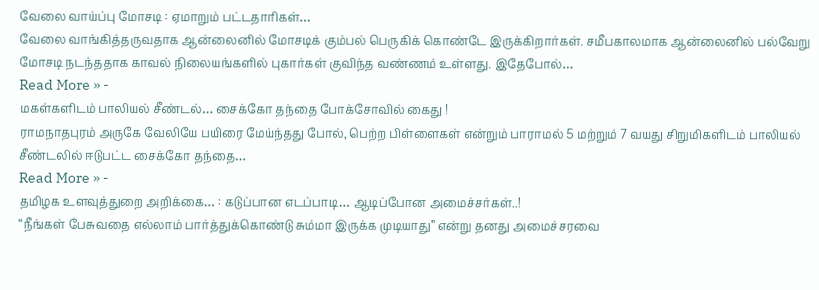வேலை வாய்ப்பு மோசடி : ஏமாறும் பட்டதாரிகள்…
வேலை வாங்கித்தருவதாக ஆன்லைனில் மோசடிக் கும்பல் பெருகிக் கொண்டே இருக்கிறார்கள். சமீபகாலமாக ஆன்லைனில் பல்வேறு மோசடி நடந்ததாக காவல் நிலையங்களில் புகார்கள் குவிந்த வண்ணம் உள்ளது. இதேபோல்…
Read More » -
மகள்களிடம் பாலியல் சீண்டல்… சைக்கோ தந்தை போக்சோவில் கைது !
ராமநாதபுரம் அருகே வேலியே பயிரை மேய்ந்தது போல், பெற்ற பிள்ளைகள் என்றும் பாராமல் 5 மற்றும் 7 வயது சிறுமிகளிடம் பாலியல் சீண்டலில் ஈடுபட்ட சைக்கோ தந்தை…
Read More » -
தமிழக உளவுத்துறை அறிக்கை… : கடுப்பான எடப்பாடி… ஆடிப்போன அமைச்சர்கள்..!
“நீங்கள் பேசுவதை எல்லாம் பார்த்துக்கொண்டு சும்மா இருக்க முடியாது” என்று தனது அமைச்சரவை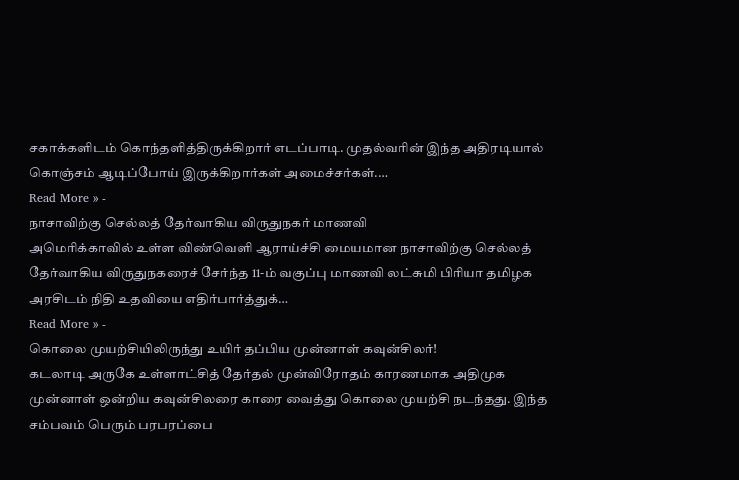சகாக்களிடம் கொந்தளித்திருக்கிறார் எடப்பாடி. முதல்வரின் இந்த அதிரடியால் கொஞ்சம் ஆடிப்போய் இருக்கிறார்கள் அமைச்சர்கள்.…
Read More » -
நாசாவிற்கு செல்லத் தேர்வாகிய விருதுநகர் மாணவி
அமெரிக்காவில் உள்ள விண்வெளி ஆராய்ச்சி மையமான நாசாவிற்கு செல்லத் தேர்வாகிய விருதுநகரைச் சேர்ந்த 11-ம் வகுப்பு மாணவி லட்சுமி பிரியா தமிழக அரசிடம் நிதி உதவியை எதிர்பார்த்துக்…
Read More » -
கொலை முயற்சியிலிருந்து உயிர் தப்பிய முன்னாள் கவுன்சிலர்!
கடலாடி அருகே உள்ளாட்சித் தேர்தல் முன்விரோதம் காரணமாக அதிமுக முன்னாள் ஒன்றிய கவுன்சிலரை காரை வைத்து கொலை முயற்சி நடந்தது. இந்த சம்பவம் பெரும் பரபரப்பை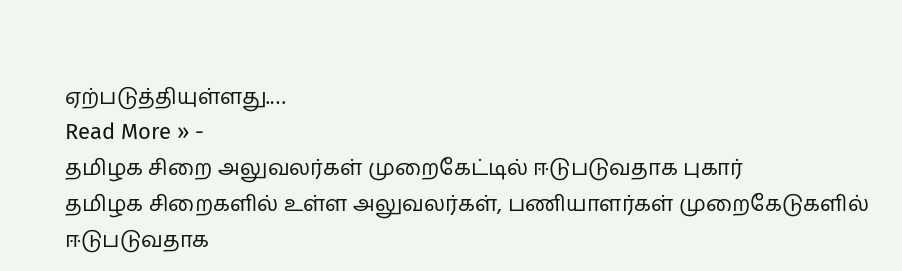ஏற்படுத்தியுள்ளது.…
Read More » -
தமிழக சிறை அலுவலர்கள் முறைகேட்டில் ஈடுபடுவதாக புகார்
தமிழக சிறைகளில் உள்ள அலுவலர்கள், பணியாளர்கள் முறைகேடுகளில் ஈடுபடுவதாக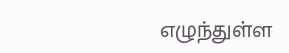எழுந்துள்ள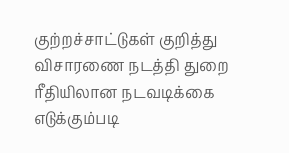குற்றச்சாட்டுகள் குறித்து விசாரணை நடத்தி துறை ரீதியிலான நடவடிக்கை எடுக்கும்படி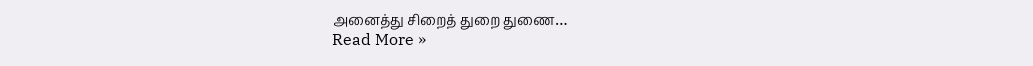அனைத்து சிறைத் துறை துணை…
Read More »